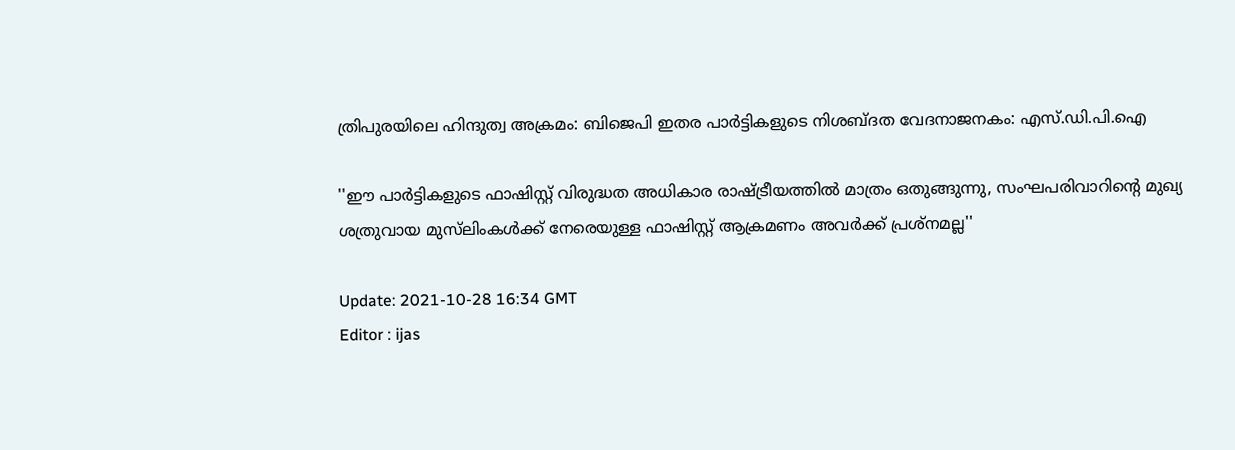ത്രിപുരയിലെ ഹിന്ദുത്വ അക്രമം: ബിജെപി ഇതര പാര്‍ട്ടികളുടെ നിശബ്ദത വേദനാജനകം: എസ്.ഡി.പി.ഐ

''ഈ പാര്‍ട്ടികളുടെ ഫാഷിസ്റ്റ് വിരുദ്ധത അധികാര രാഷ്ട്രീയത്തില്‍ മാത്രം ഒതുങ്ങുന്നു, സംഘപരിവാറിന്‍റെ മുഖ്യ ശത്രുവായ മുസ്‍ലിംകള്‍ക്ക് നേരെയുള്ള ഫാഷിസ്റ്റ് ആക്രമണം അവര്‍ക്ക് പ്രശ്നമല്ല''

Update: 2021-10-28 16:34 GMT
Editor : ijas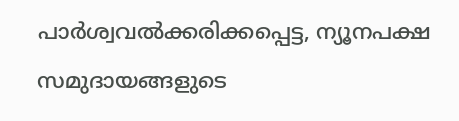പാര്‍ശ്വവല്‍ക്കരിക്കപ്പെട്ട, ന്യൂനപക്ഷ സമുദായങ്ങളുടെ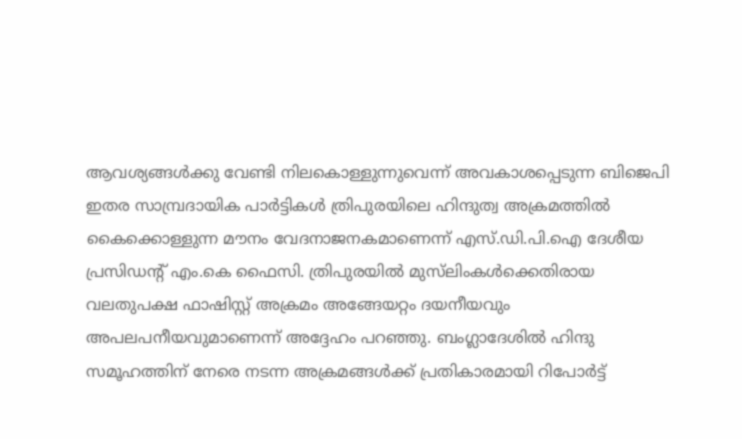ആവശ്യങ്ങള്‍ക്കു വേണ്ടി നിലകൊള്ളുന്നുവെന്ന് അവകാശപ്പെടുന്ന ബിജെപി ഇതര സാമ്പ്രദായിക പാര്‍ട്ടികള്‍ ത്രിപുരയിലെ ഹിന്ദുത്വ അക്രമത്തില്‍ കൈക്കൊള്ളുന്ന മൗനം വേദനാജനകമാണെന്ന് എസ്.ഡി.പി.ഐ ദേശീയ പ്രസിഡന്‍റ് എം.കെ ഫൈസി. ത്രിപുരയില്‍ മുസ്‍‌ലിംകള്‍ക്കെതിരായ വലതുപക്ഷ ഫാഷിസ്റ്റ് അക്രമം അങ്ങേയറ്റം ദയനീയവും അപലപനീയവുമാണെന്ന് അദ്ദേഹം പറഞ്ഞു. ബംഗ്ലാദേശില്‍ ഹിന്ദു സമൂഹത്തിന് നേരെ നടന്ന അക്രമങ്ങള്‍ക്ക് പ്രതികാരമായി റിപോര്‍ട്ട്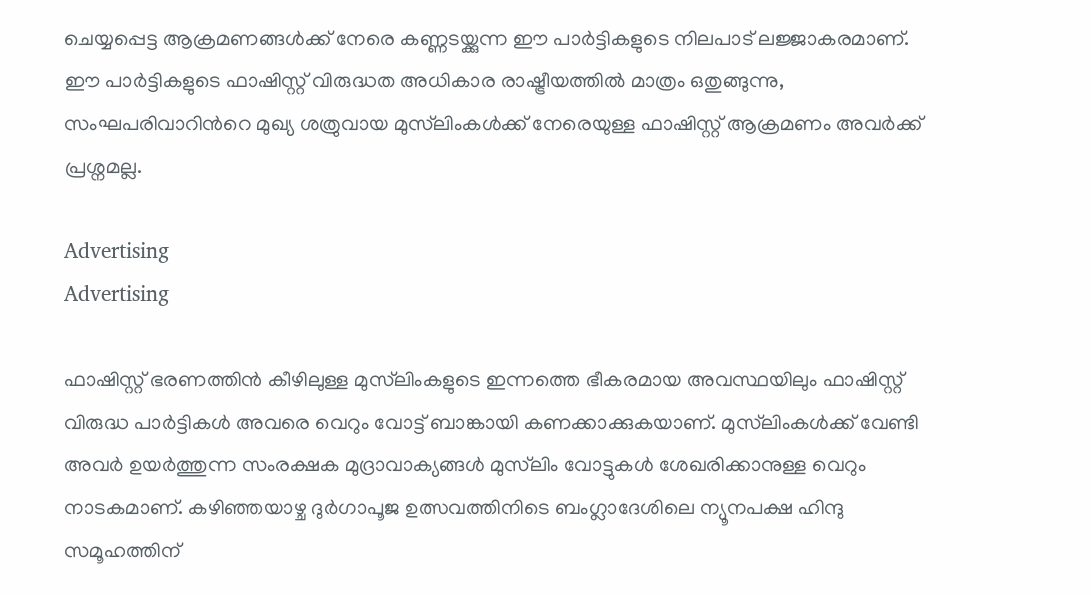ചെയ്യപ്പെട്ട ആക്രമണങ്ങള്‍ക്ക് നേരെ കണ്ണടയ്ക്കുന്ന ഈ പാര്‍ട്ടികളുടെ നിലപാട് ലജ്ജാകരമാണ്. ഈ പാര്‍ട്ടികളുടെ ഫാഷിസ്റ്റ് വിരുദ്ധത അധികാര രാഷ്ട്രീയത്തില്‍ മാത്രം ഒതുങ്ങുന്നു, സംഘപരിവാറിന്‍റെ മുഖ്യ ശത്രുവായ മുസ്‍ലിംകള്‍ക്ക് നേരെയുള്ള ഫാഷിസ്റ്റ് ആക്രമണം അവര്‍ക്ക് പ്രശ്നമല്ല.

Advertising
Advertising

ഫാഷിസ്റ്റ് ഭരണത്തിന്‍ കീഴിലുള്ള മുസ്‍ലിംകളുടെ ഇന്നത്തെ ഭീകരമായ അവസ്ഥയിലും ഫാഷിസ്റ്റ് വിരുദ്ധ പാര്‍ട്ടികള്‍ അവരെ വെറും വോട്ട് ബാങ്കായി കണക്കാക്കുകയാണ്. മുസ്‍ലിംകള്‍ക്ക് വേണ്ടി അവര്‍ ഉയര്‍ത്തുന്ന സംരക്ഷക മുദ്രാവാക്യങ്ങള്‍ മുസ്‍ലിം വോട്ടുകള്‍ ശേഖരിക്കാനുള്ള വെറും നാടകമാണ്. കഴിഞ്ഞയാഴ്ച ദുര്‍ഗാപൂജ ഉത്സവത്തിനിടെ ബംഗ്ലാദേശിലെ ന്യൂനപക്ഷ ഹിന്ദു സമൂഹത്തിന്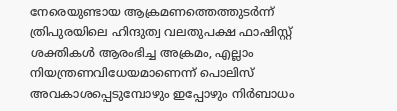നേരെയുണ്ടായ ആക്രമണത്തെത്തുടര്‍ന്ന് ത്രിപുരയിലെ ഹിന്ദുത്വ വലതുപക്ഷ ഫാഷിസ്റ്റ് ശക്തികള്‍ ആരംഭിച്ച അക്രമം, എല്ലാം നിയന്ത്രണവിധേയമാണെന്ന് പൊലിസ് അവകാശപ്പെടുമ്പോഴും ഇപ്പോഴും നിര്‍ബാധം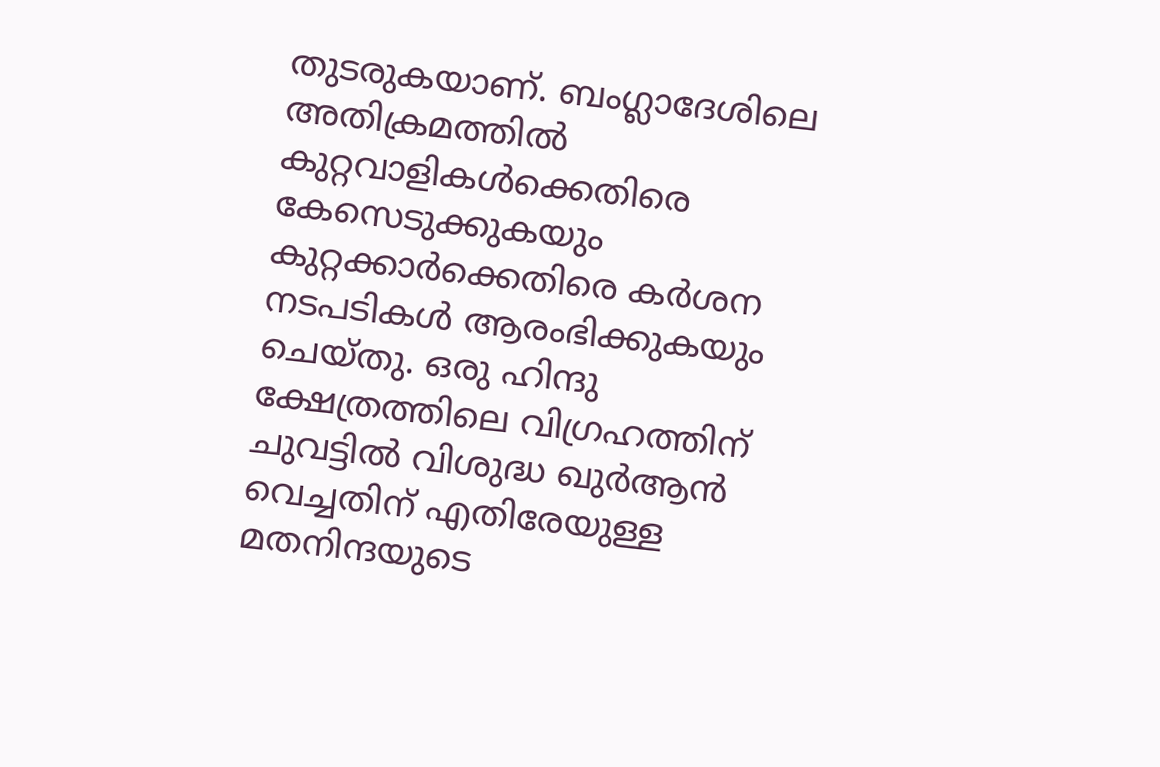തുടരുകയാണ്. ബംഗ്ലാദേശിലെ അതിക്രമത്തില്‍ കുറ്റവാളികള്‍ക്കെതിരെ കേസെടുക്കുകയും കുറ്റക്കാര്‍ക്കെതിരെ കര്‍ശന നടപടികള്‍ ആരംഭിക്കുകയും ചെയ്തു. ഒരു ഹിന്ദു ക്ഷേത്രത്തിലെ വിഗ്രഹത്തിന് ചുവട്ടില്‍ വിശുദ്ധ ഖുര്‍ആന്‍ വെച്ചതിന് എതിരേയുള്ള മതനിന്ദയുടെ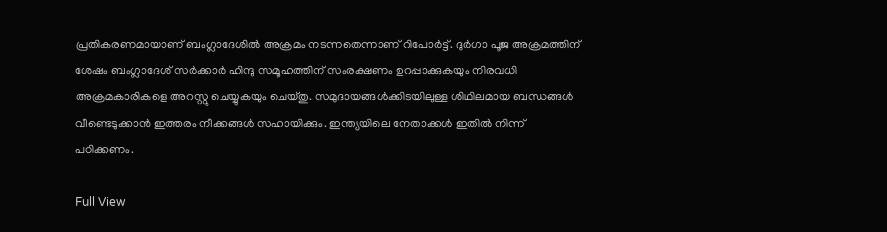പ്രതികരണമായാണ് ബംഗ്ലാദേശില്‍ അക്രമം നടന്നതെന്നാണ് റിപോര്‍ട്ട്. ദുര്‍ഗാ പൂജ അക്രമത്തിന് ശേഷം ബംഗ്ലാദേശ് സര്‍ക്കാര്‍ ഹിന്ദു സമൂഹത്തിന് സംരക്ഷണം ഉറപ്പാക്കുകയും നിരവധി അക്രമകാരികളെ അറസ്റ്റു ചെയ്യുകയും ചെയ്തു. സമുദായങ്ങള്‍ക്കിടയിലുള്ള ശിഥിലമായ ബന്ധങ്ങള്‍ വീണ്ടെടുക്കാന്‍ ഇത്തരം നീക്കങ്ങള്‍ സഹായിക്കും. ഇന്ത്യയിലെ നേതാക്കള്‍ ഇതില്‍ നിന്ന് പഠിക്കണം.

Full View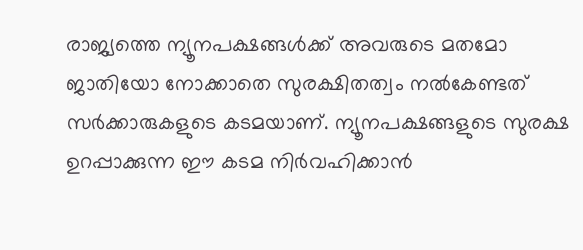രാജ്യത്തെ ന്യൂനപക്ഷങ്ങള്‍ക്ക് അവരുടെ മതമോ ജാതിയോ നോക്കാതെ സുരക്ഷിതത്വം നല്‍കേണ്ടത് സര്‍ക്കാരുകളുടെ കടമയാണ്. ന്യൂനപക്ഷങ്ങളുടെ സുരക്ഷ ഉറപ്പാക്കുന്ന ഈ കടമ നിര്‍വഹിക്കാന്‍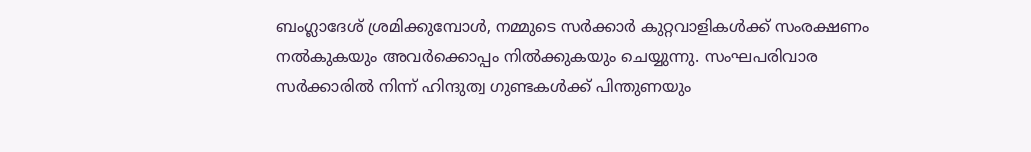ബംഗ്ലാദേശ് ശ്രമിക്കുമ്പോള്‍, നമ്മുടെ സര്‍ക്കാര്‍ കുറ്റവാളികള്‍ക്ക് സംരക്ഷണം നല്‍കുകയും അവര്‍ക്കൊപ്പം നില്‍ക്കുകയും ചെയ്യുന്നു. സംഘപരിവാര സര്‍ക്കാരില്‍ നിന്ന് ഹിന്ദുത്വ ഗുണ്ടകള്‍ക്ക് പിന്തുണയും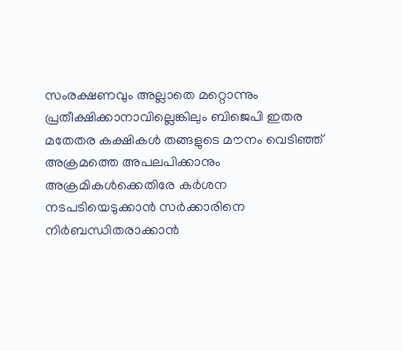സംരക്ഷണവും അല്ലാതെ മറ്റൊന്നും പ്രതീക്ഷിക്കാനാവില്ലെങ്കിലും ബിജെപി ഇതര മതേതര കക്ഷികള്‍ തങ്ങളുടെ മൗനം വെടിഞ്ഞ് അക്രമത്തെ അപലപിക്കാനും അക്രമികള്‍ക്കെതിരേ കര്‍ശന നടപടിയെടുക്കാന്‍ സര്‍ക്കാരിനെ നിര്‍ബന്ധിതരാക്കാന്‍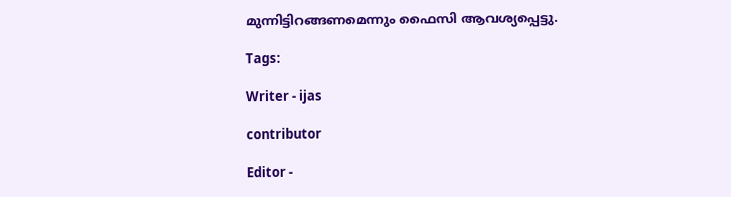മുന്നിട്ടിറങ്ങണമെന്നും ഫൈസി ആവശ്യപ്പെട്ടു.

Tags:

Writer - ijas

contributor

Editor -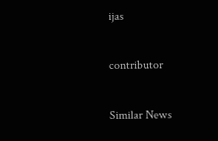ijas

contributor

Similar News